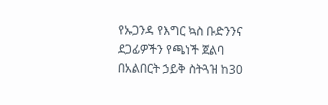የኡጋንዳ የእግር ኳስ ቡድንንና ደጋፊዎችን የጫነች ጀልባ በአልበርት ኃይቅ ስትጓዝ ከ30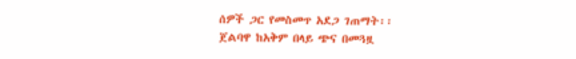ሰዎች ጋር የመስመጥ አደጋ ገጠማት፡፡
ጀልባዋ ከአቅም በላይ ጭና በመጓዟ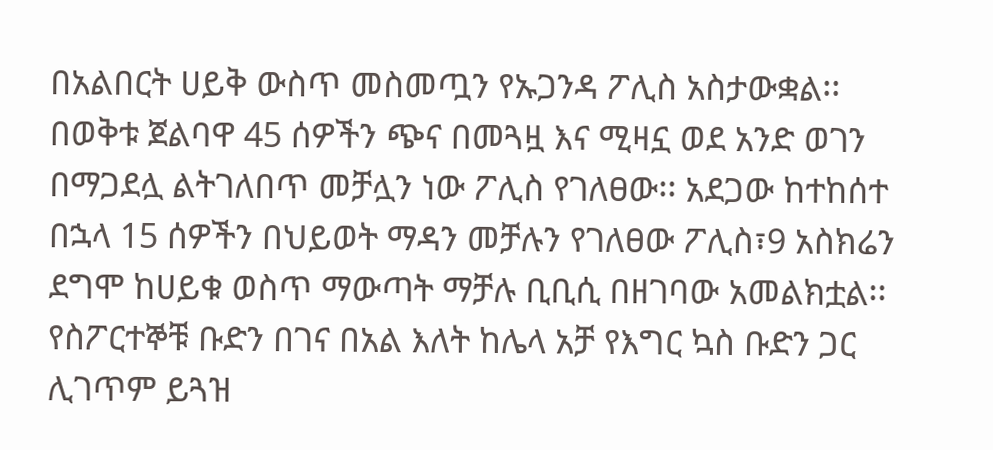በአልበርት ሀይቅ ውስጥ መስመጧን የኡጋንዳ ፖሊስ አስታውቋል፡፡
በወቅቱ ጀልባዋ 45 ሰዎችን ጭና በመጓዟ እና ሚዛኗ ወደ አንድ ወገን በማጋደሏ ልትገለበጥ መቻሏን ነው ፖሊስ የገለፀው፡፡ አደጋው ከተከሰተ በኋላ 15 ሰዎችን በህይወት ማዳን መቻሉን የገለፀው ፖሊስ፣9 አስክሬን ደግሞ ከሀይቁ ወስጥ ማውጣት ማቻሉ ቢቢሲ በዘገባው አመልክቷል፡፡
የስፖርተኞቹ ቡድን በገና በአል እለት ከሌላ አቻ የእግር ኳስ ቡድን ጋር ሊገጥም ይጓዝ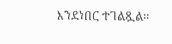እንደነበር ተገልጿል፡፡